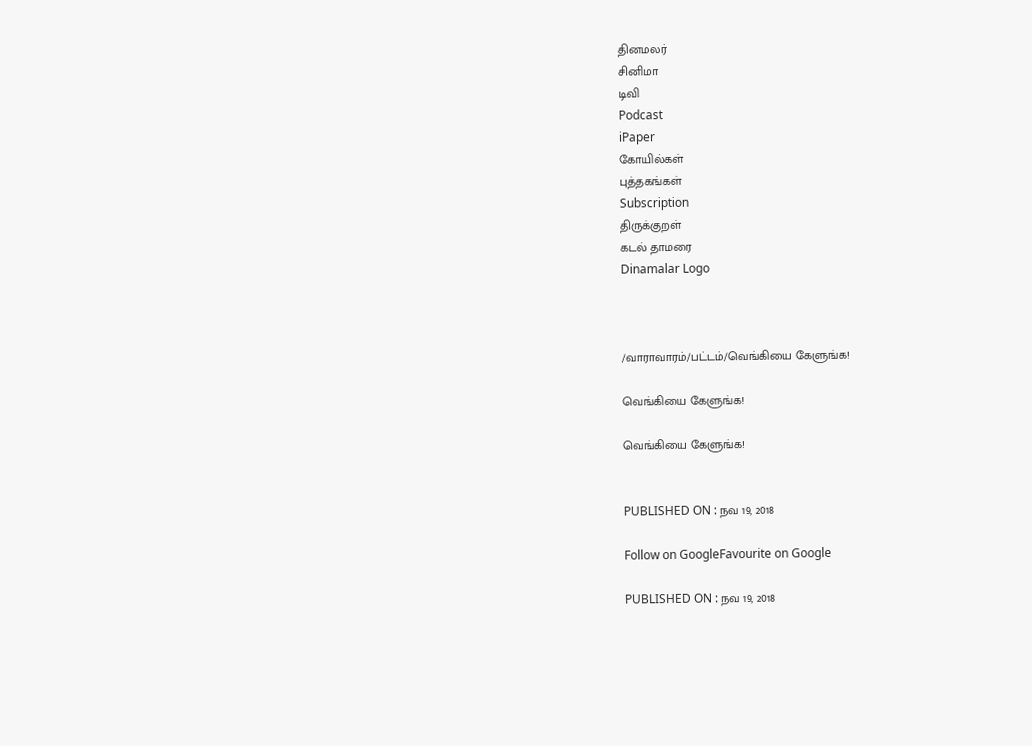தினமலர்
சினிமா
டிவி
Podcast
iPaper
கோயில்கள்
புத்தகங்கள்
Subscription
திருக்குறள்
கடல் தாமரை
Dinamalar Logo



/வாராவாரம்/பட்டம்/வெங்கியை கேளுங்க!

வெங்கியை கேளுங்க!

வெங்கியை கேளுங்க!


PUBLISHED ON : நவ 19, 2018

Follow on GoogleFavourite on Google

PUBLISHED ON : நவ 19, 2018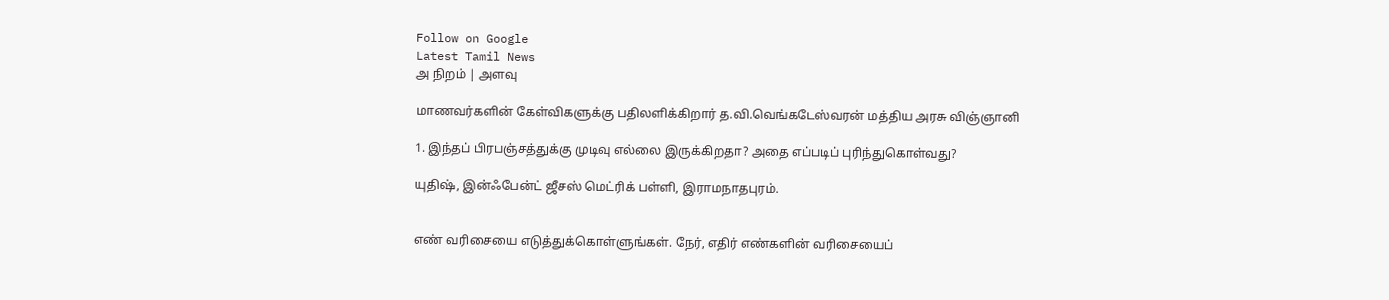Follow on Google
Latest Tamil News
அ நிறம் | அளவு

மாணவர்களின் கேள்விகளுக்கு பதிலளிக்கிறார் த.வி.வெங்கடேஸ்வரன் மத்திய அரசு விஞ்ஞானி

1. இந்தப் பிரபஞ்சத்துக்கு முடிவு எல்லை இருக்கிறதா? அதை எப்படிப் புரிந்துகொள்வது?

யுதிஷ், இன்ஃபேன்ட் ஜீசஸ் மெட்ரிக் பள்ளி, இராமநாதபுரம்.


எண் வரிசையை எடுத்துக்கொள்ளுங்கள். நேர், எதிர் எண்களின் வரிசையைப்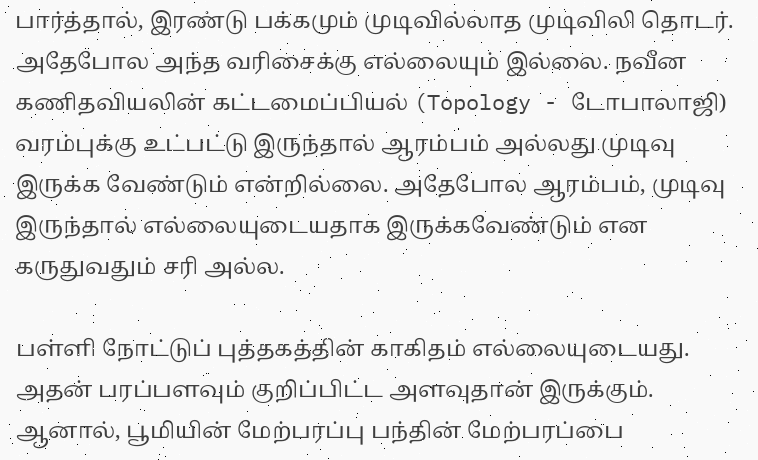பார்த்தால், இரண்டு பக்கமும் முடிவில்லாத முடிவிலி தொடர். அதேபோல அந்த வரிசைக்கு எல்லையும் இல்லை. நவீன கணிதவியலின் கட்டமைப்பியல் (Topology - டோபாலாஜி) வரம்புக்கு உட்பட்டு இருந்தால் ஆரம்பம் அல்லது முடிவு இருக்க வேண்டும் என்றில்லை. அதேபோல ஆரம்பம், முடிவு இருந்தால் எல்லையுடையதாக இருக்கவேண்டும் என கருதுவதும் சரி அல்ல.

பள்ளி நோட்டுப் புத்தகத்தின் காகிதம் எல்லையுடையது. அதன் பரப்பளவும் குறிப்பிட்ட அளவுதான் இருக்கும். ஆனால், பூமியின் மேற்பரப்பு பந்தின் மேற்பரப்பை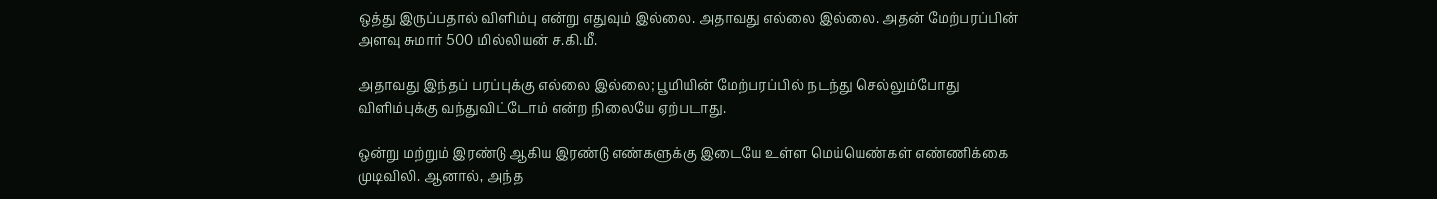ஒத்து இருப்பதால் விளிம்பு என்று எதுவும் இல்லை. அதாவது எல்லை இல்லை. அதன் மேற்பரப்பின் அளவு சுமார் 500 மில்லியன் ச.கி.மீ.

அதாவது இந்தப் பரப்புக்கு எல்லை இல்லை; பூமியின் மேற்பரப்பில் நடந்து செல்லும்போது விளிம்புக்கு வந்துவிட்டோம் என்ற நிலையே ஏற்படாது.

ஒன்று மற்றும் இரண்டு ஆகிய இரண்டு எண்களுக்கு இடையே உள்ள மெய்யெண்கள் எண்ணிக்கை முடிவிலி. ஆனால், அந்த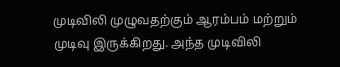முடிவிலி முழுவதற்கும் ஆரம்பம் மற்றும் முடிவு இருக்கிறது. அந்த முடிவிலி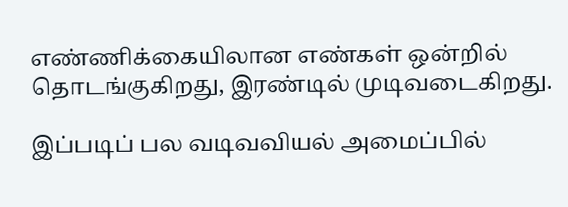எண்ணிக்கையிலான எண்கள் ஒன்றில் தொடங்குகிறது, இரண்டில் முடிவடைகிறது.

இப்படிப் பல வடிவவியல் அமைப்பில்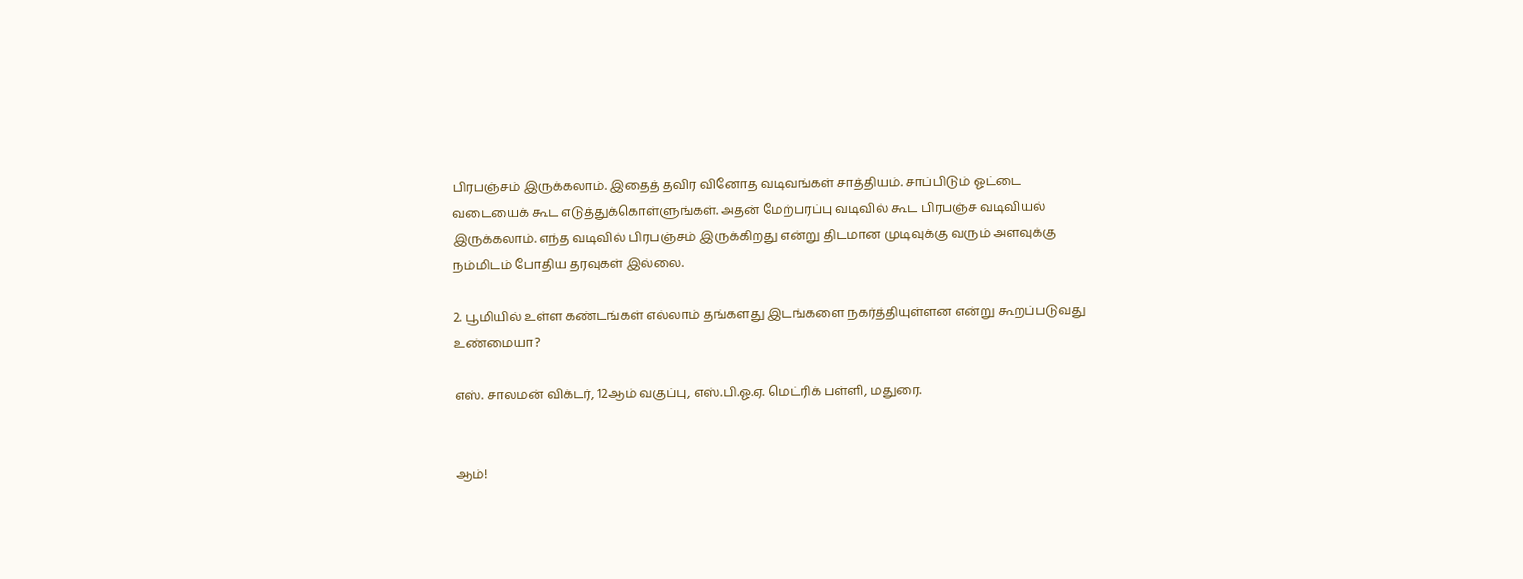பிரபஞ்சம் இருக்கலாம். இதைத் தவிர வினோத வடிவங்கள் சாத்தியம். சாப்பிடும் ஓட்டை வடையைக் கூட எடுத்துக்கொள்ளுங்கள். அதன் மேற்பரப்பு வடிவில் கூட பிரபஞ்ச வடிவியல் இருக்கலாம். எந்த வடிவில் பிரபஞ்சம் இருக்கிறது என்று திடமான முடிவுக்கு வரும் அளவுக்கு நம்மிடம் போதிய தரவுகள் இல்லை.

2. பூமியில் உள்ள கண்டங்கள் எல்லாம் தங்களது இடங்களை நகர்த்தியுள்ளன என்று கூறப்படுவது உண்மையா?

எஸ். சாலமன் விக்டர், 12ஆம் வகுப்பு, எஸ்.பி.ஓ.ஏ. மெட்ரிக் பள்ளி, மதுரை.


ஆம்!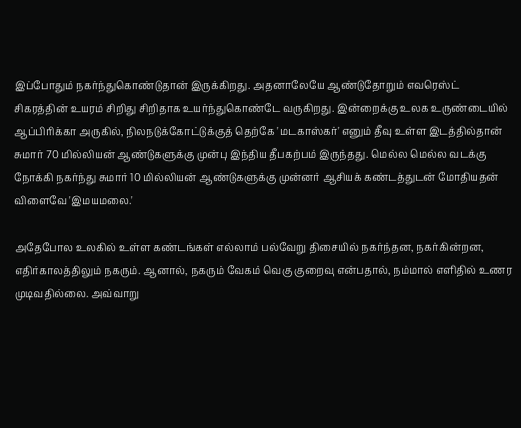இப்போதும் நகர்ந்துகொண்டுதான் இருக்கிறது. அதனாலேயே ஆண்டுதோறும் எவரெஸ்ட் சிகரத்தின் உயரம் சிறிது சிறிதாக உயர்ந்துகொண்டே வருகிறது. இன்றைக்கு உலக உருண்டையில் ஆப்பிரிக்கா அருகில், நிலநடுக்கோட்டுக்குத் தெற்கே 'மடகாஸ்கர்' எனும் தீவு உள்ள இடத்தில்தான் சுமார் 70 மில்லியன் ஆண்டுகளுக்கு முன்பு இந்திய தீபகற்பம் இருந்தது. மெல்ல மெல்ல வடக்கு நோக்கி நகர்ந்து சுமார் 10 மில்லியன் ஆண்டுகளுக்கு முன்னர் ஆசியக் கண்டத்துடன் மோதியதன் விளைவே 'இமயமலை.'

அதேபோல உலகில் உள்ள கண்டங்கள் எல்லாம் பல்வேறு திசையில் நகர்ந்தன, நகர்கின்றன, எதிர்காலத்திலும் நகரும். ஆனால், நகரும் வேகம் வெகு குறைவு என்பதால், நம்மால் எளிதில் உணர முடிவதில்லை. அவ்வாறு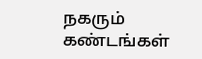நகரும் கண்டங்கள்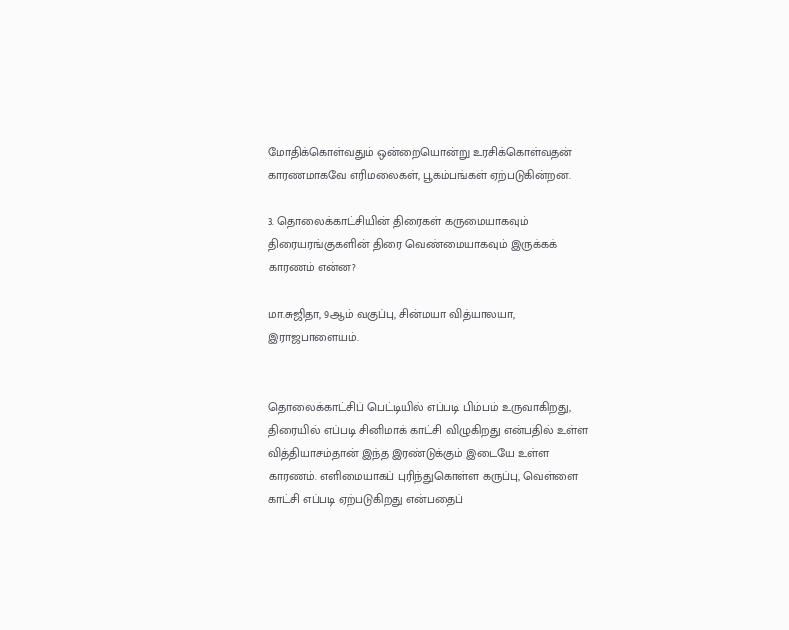மோதிக்கொள்வதும் ஒன்றையொன்று உரசிக்கொள்வதன் காரணமாகவே எரிமலைகள், பூகம்பங்கள் ஏற்படுகின்றன.

3. தொலைக்காட்சியின் திரைகள் கருமையாகவும் திரையரங்குகளின் திரை வெண்மையாகவும் இருக்கக் காரணம் என்ன?

மா.சுஜிதா, 9ஆம் வகுப்பு, சின்மயா வித்யாலயா, இராஜபாளையம்.


தொலைக்காட்சிப் பெட்டியில் எப்படி பிம்பம் உருவாகிறது, திரையில் எப்படி சினிமாக் காட்சி விழுகிறது என்பதில் உள்ள வித்தியாசம்தான் இந்த இரண்டுக்கும் இடையே உள்ள காரணம். எளிமையாகப் புரிந்துகொள்ள கருப்பு, வெள்ளை காட்சி எப்படி ஏற்படுகிறது என்பதைப்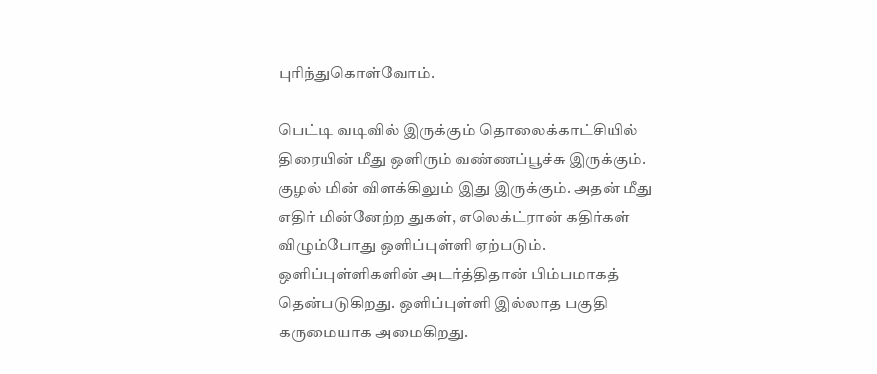புரிந்துகொள்வோம்.

பெட்டி வடிவில் இருக்கும் தொலைக்காட்சியில் திரையின் மீது ஒளிரும் வண்ணப்பூச்சு இருக்கும். குழல் மின் விளக்கிலும் இது இருக்கும். அதன் மீது எதிர் மின்னேற்ற துகள், எலெக்ட்ரான் கதிர்கள் விழும்போது ஒளிப்புள்ளி ஏற்படும். ஒளிப்புள்ளிகளின் அடர்த்திதான் பிம்பமாகத் தென்படுகிறது. ஒளிப்புள்ளி இல்லாத பகுதி கருமையாக அமைகிறது.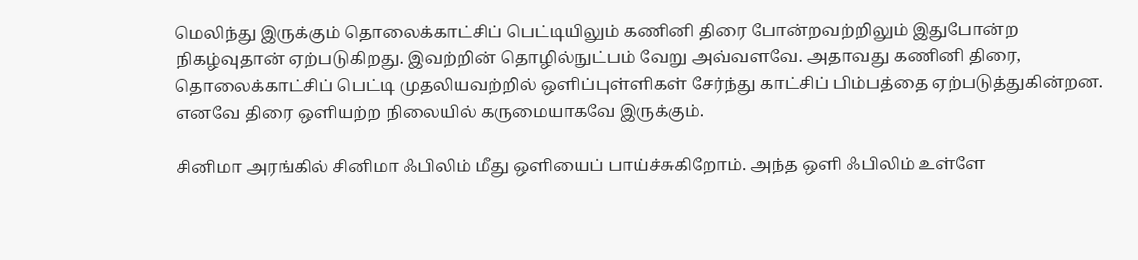மெலிந்து இருக்கும் தொலைக்காட்சிப் பெட்டியிலும் கணினி திரை போன்றவற்றிலும் இதுபோன்ற நிகழ்வுதான் ஏற்படுகிறது. இவற்றின் தொழில்நுட்பம் வேறு அவ்வளவே. அதாவது கணினி திரை, தொலைக்காட்சிப் பெட்டி முதலியவற்றில் ஒளிப்புள்ளிகள் சேர்ந்து காட்சிப் பிம்பத்தை ஏற்படுத்துகின்றன. எனவே திரை ஒளியற்ற நிலையில் கருமையாகவே இருக்கும்.

சினிமா அரங்கில் சினிமா ஃபிலிம் மீது ஒளியைப் பாய்ச்சுகிறோம். அந்த ஒளி ஃபிலிம் உள்ளே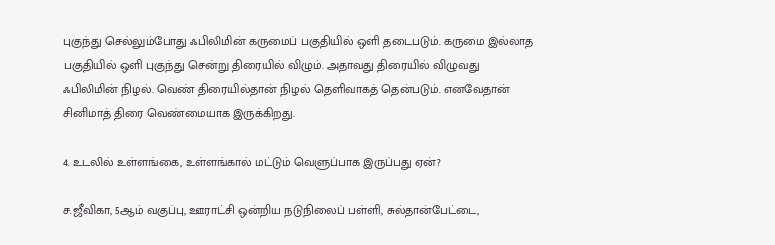புகுந்து செல்லும்போது ஃபிலிமின் கருமைப் பகுதியில் ஒளி தடைபடும். கருமை இல்லாத பகுதியில் ஒளி புகுந்து சென்று திரையில் விழும். அதாவது திரையில் விழுவது ஃபிலிமின் நிழல். வெண் திரையில்தான் நிழல் தெளிவாகத் தென்படும். எனவேதான் சினிமாத் திரை வெண்மையாக இருக்கிறது.

4. உடலில் உள்ளங்கை, உள்ளங்கால் மட்டும் வெளுப்பாக இருப்பது ஏன்?

ச.ஜீவிகா, 5ஆம் வகுப்பு, ஊராட்சி ஒன்றிய நடுநிலைப் பள்ளி, சுல்தான்பேட்டை,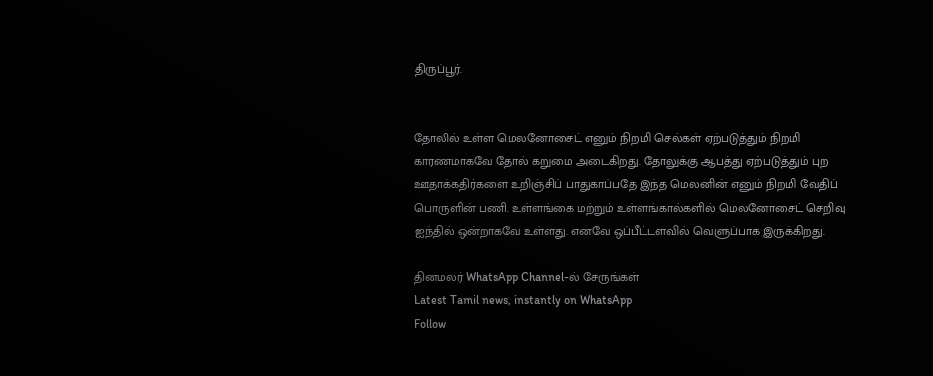திருப்பூர்.


தோலில் உள்ள மெலனோசைட் எனும் நிறமி செல்கள் ஏற்படுத்தும் நிறமி காரணமாகவே தோல் கறுமை அடைகிறது. தோலுக்கு ஆபத்து ஏற்படுத்தும் புற ஊதாக்கதிர்களை உறிஞ்சிப் பாதுகாப்பதே இந்த மெலனின் எனும் நிறமி வேதிப் பொருளின் பணி. உள்ளங்கை மற்றும் உள்ளங்கால்களில் மெலனோசைட் செறிவு ஐந்தில் ஒன்றாகவே உள்ளது. எனவே ஒப்பீட்டளவில் வெளுப்பாக இருக்கிறது.

தினமலர் WhatsApp Channel-ல் சேருங்கள்
Latest Tamil news, instantly on WhatsApp
Follow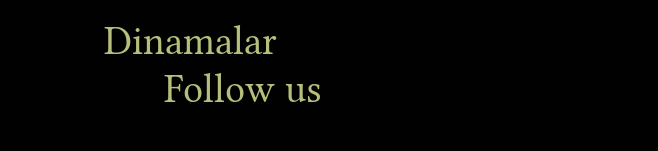Dinamalar
      Follow us